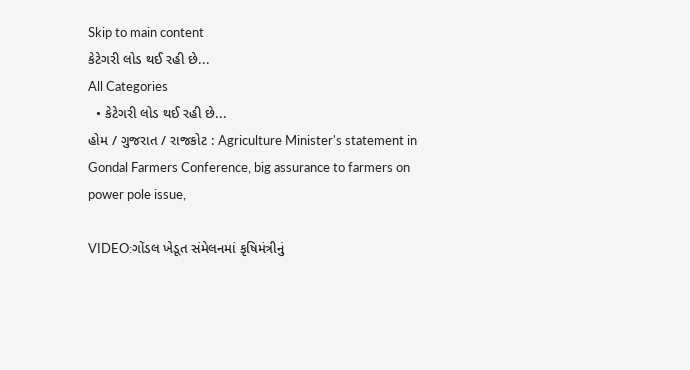Skip to main content
કેટેગરી લોડ થઈ રહી છે...
All Categories
  • કેટેગરી લોડ થઈ રહી છે...
હોમ / ગુજરાત / રાજકોટ : Agriculture Minister's statement in Gondal Farmers Conference, big assurance to farmers on power pole issue,

VIDEO:ગોંડલ ખેડૂત સંમેલનમાં કૃષિમંત્રીનું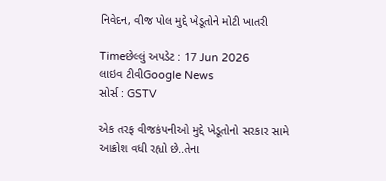નિવેદન, વીજ પોલ મુદ્દે ખેડૂતોને મોટી ખાતરી

Timeછેલ્લું અપડેટ : 17 Jun 2026
લાઇવ ટીવીGoogle News
સોર્સ : GSTV

એક તરફ વીજકંપનીઓ મુદ્દે ખેડૂતોનો સરકાર સામે આક્રોશ વધી રહ્યો છે..તેના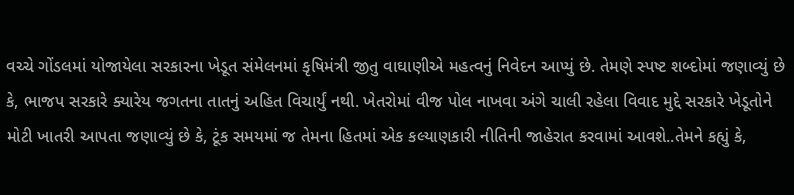વચ્ચે ગોંડલમાં યોજાયેલા સરકારના ખેડૂત સંમેલનમાં કૃષિમંત્રી જીતુ વાઘાણીએ મહત્વનું નિવેદન આપ્યું છે. તેમણે સ્પષ્ટ શબ્દોમાં જણાવ્યું છે કે, ભાજપ સરકારે ક્યારેય જગતના તાતનું અહિત વિચાર્યું નથી. ખેતરોમાં વીજ પોલ નાખવા અંગે ચાલી રહેલા વિવાદ મુદ્દે સરકારે ખેડૂતોને મોટી ખાતરી આપતા જણાવ્યું છે કે, ટૂંક સમયમાં જ તેમના હિતમાં એક કલ્યાણકારી નીતિની જાહેરાત કરવામાં આવશે..તેમને કહ્યું કે,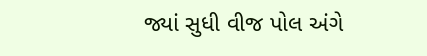જ્યાં સુધી વીજ પોલ અંગે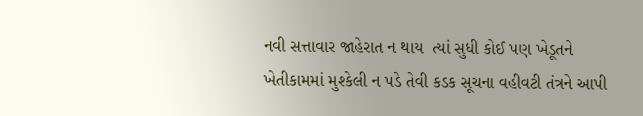નવી સત્તાવાર જાહેરાત ન થાય  ત્યાં સુધી કોઈ પણ ખેડૂતને ખેતીકામમાં મુશ્કેલી ન પડે તેવી કડક સૂચના વહીવટી તંત્રને આપી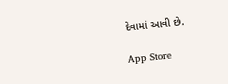દેવામાં આવી છે.

App Store